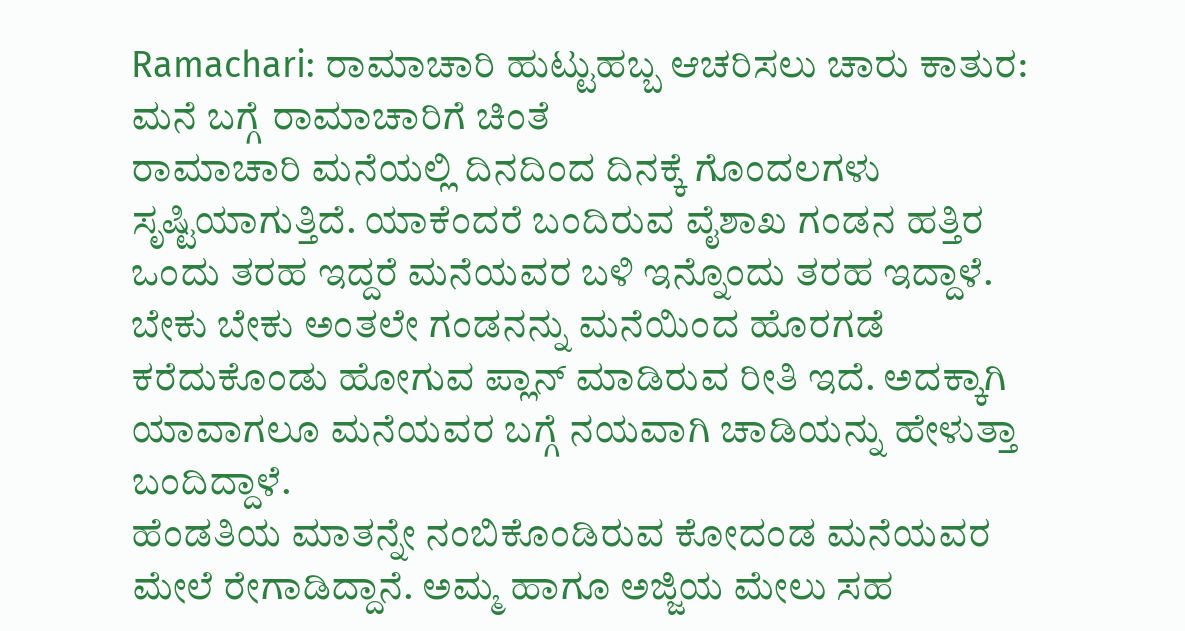Ramachari: ರಾಮಾಚಾರಿ ಹುಟ್ಟುಹಬ್ಬ ಆಚರಿಸಲು ಚಾರು ಕಾತುರ: ಮನೆ ಬಗ್ಗೆ ರಾಮಾಚಾರಿಗೆ ಚಿಂತೆ
ರಾಮಾಚಾರಿ ಮನೆಯಲ್ಲಿ ದಿನದಿಂದ ದಿನಕ್ಕೆ ಗೊಂದಲಗಳು ಸೃಷ್ಟಿಯಾಗುತ್ತಿದೆ. ಯಾಕೆಂದರೆ ಬಂದಿರುವ ವೈಶಾಖ ಗಂಡನ ಹತ್ತಿರ ಒಂದು ತರಹ ಇದ್ದರೆ ಮನೆಯವರ ಬಳಿ ಇನ್ನೊಂದು ತರಹ ಇದ್ದಾಳೆ. ಬೇಕು ಬೇಕು ಅಂತಲೇ ಗಂಡನನ್ನು ಮನೆಯಿಂದ ಹೊರಗಡೆ ಕರೆದುಕೊಂಡು ಹೋಗುವ ಪ್ಲಾನ್ ಮಾಡಿರುವ ರೀತಿ ಇದೆ. ಅದಕ್ಕಾಗಿ ಯಾವಾಗಲೂ ಮನೆಯವರ ಬಗ್ಗೆ ನಯವಾಗಿ ಚಾಡಿಯನ್ನು ಹೇಳುತ್ತಾ ಬಂದಿದ್ದಾಳೆ.
ಹೆಂಡತಿಯ ಮಾತನ್ನೇ ನಂಬಿಕೊಂಡಿರುವ ಕೋದಂಡ ಮನೆಯವರ ಮೇಲೆ ರೇಗಾಡಿದ್ದಾನೆ. ಅಮ್ಮ ಹಾಗೂ ಅಜ್ಜಿಯ ಮೇಲು ಸಹ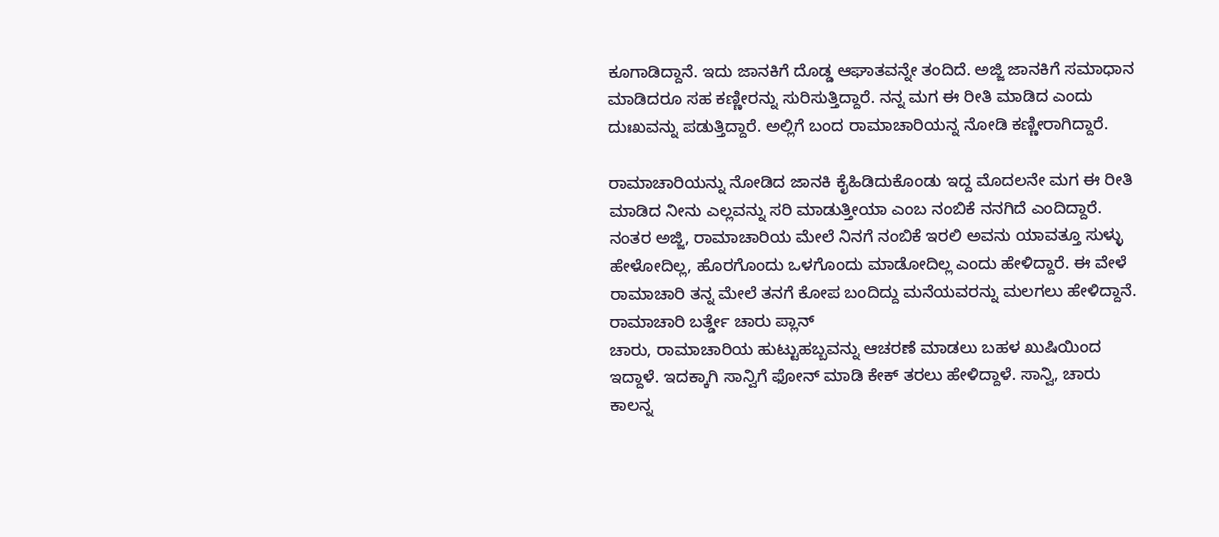ಕೂಗಾಡಿದ್ದಾನೆ. ಇದು ಜಾನಕಿಗೆ ದೊಡ್ಡ ಆಘಾತವನ್ನೇ ತಂದಿದೆ. ಅಜ್ಜಿ ಜಾನಕಿಗೆ ಸಮಾಧಾನ ಮಾಡಿದರೂ ಸಹ ಕಣ್ಣೀರನ್ನು ಸುರಿಸುತ್ತಿದ್ದಾರೆ. ನನ್ನ ಮಗ ಈ ರೀತಿ ಮಾಡಿದ ಎಂದು ದುಃಖವನ್ನು ಪಡುತ್ತಿದ್ದಾರೆ. ಅಲ್ಲಿಗೆ ಬಂದ ರಾಮಾಚಾರಿಯನ್ನ ನೋಡಿ ಕಣ್ಣೀರಾಗಿದ್ದಾರೆ.

ರಾಮಾಚಾರಿಯನ್ನು ನೋಡಿದ ಜಾನಕಿ ಕೈಹಿಡಿದುಕೊಂಡು ಇದ್ದ ಮೊದಲನೇ ಮಗ ಈ ರೀತಿ ಮಾಡಿದ ನೀನು ಎಲ್ಲವನ್ನು ಸರಿ ಮಾಡುತ್ತೀಯಾ ಎಂಬ ನಂಬಿಕೆ ನನಗಿದೆ ಎಂದಿದ್ದಾರೆ. ನಂತರ ಅಜ್ಜಿ, ರಾಮಾಚಾರಿಯ ಮೇಲೆ ನಿನಗೆ ನಂಬಿಕೆ ಇರಲಿ ಅವನು ಯಾವತ್ತೂ ಸುಳ್ಳು ಹೇಳೋದಿಲ್ಲ, ಹೊರಗೊಂದು ಒಳಗೊಂದು ಮಾಡೋದಿಲ್ಲ ಎಂದು ಹೇಳಿದ್ದಾರೆ. ಈ ವೇಳೆ ರಾಮಾಚಾರಿ ತನ್ನ ಮೇಲೆ ತನಗೆ ಕೋಪ ಬಂದಿದ್ದು ಮನೆಯವರನ್ನು ಮಲಗಲು ಹೇಳಿದ್ದಾನೆ.
ರಾಮಾಚಾರಿ ಬರ್ತ್ಡೇ ಚಾರು ಪ್ಲಾನ್
ಚಾರು, ರಾಮಾಚಾರಿಯ ಹುಟ್ಟುಹಬ್ಬವನ್ನು ಆಚರಣೆ ಮಾಡಲು ಬಹಳ ಖುಷಿಯಿಂದ ಇದ್ದಾಳೆ. ಇದಕ್ಕಾಗಿ ಸಾನ್ವಿಗೆ ಫೋನ್ ಮಾಡಿ ಕೇಕ್ ತರಲು ಹೇಳಿದ್ದಾಳೆ. ಸಾನ್ವಿ, ಚಾರು ಕಾಲನ್ನ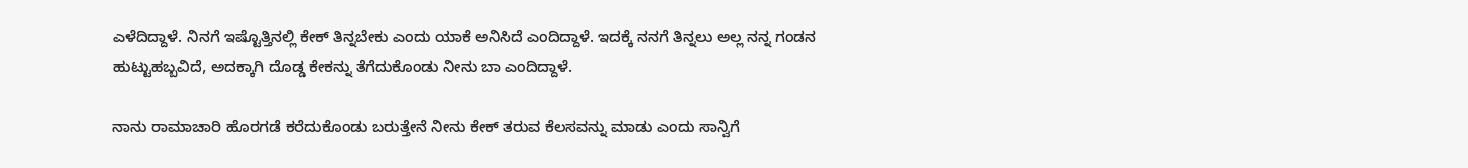ಎಳೆದಿದ್ದಾಳೆ. ನಿನಗೆ ಇಷ್ಟೊತ್ತಿನಲ್ಲಿ ಕೇಕ್ ತಿನ್ನಬೇಕು ಎಂದು ಯಾಕೆ ಅನಿಸಿದೆ ಎಂದಿದ್ದಾಳೆ. ಇದಕ್ಕೆ ನನಗೆ ತಿನ್ನಲು ಅಲ್ಲ ನನ್ನ ಗಂಡನ ಹುಟ್ಟುಹಬ್ಬವಿದೆ, ಅದಕ್ಕಾಗಿ ದೊಡ್ಡ ಕೇಕನ್ನು ತೆಗೆದುಕೊಂಡು ನೀನು ಬಾ ಎಂದಿದ್ದಾಳೆ.

ನಾನು ರಾಮಾಚಾರಿ ಹೊರಗಡೆ ಕರೆದುಕೊಂಡು ಬರುತ್ತೇನೆ ನೀನು ಕೇಕ್ ತರುವ ಕೆಲಸವನ್ನು ಮಾಡು ಎಂದು ಸಾನ್ವಿಗೆ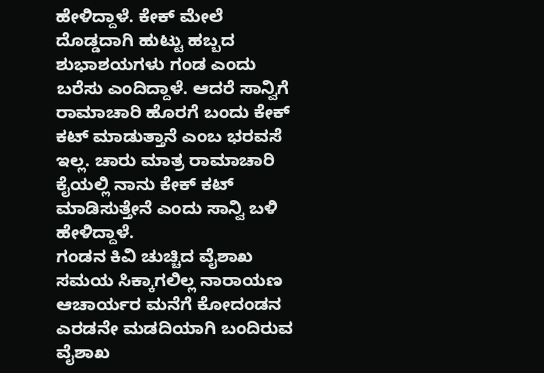ಹೇಳಿದ್ದಾಳೆ. ಕೇಕ್ ಮೇಲೆ ದೊಡ್ಡದಾಗಿ ಹುಟ್ಟು ಹಬ್ಬದ ಶುಭಾಶಯಗಳು ಗಂಡ ಎಂದು ಬರೆಸು ಎಂದಿದ್ದಾಳೆ. ಆದರೆ ಸಾನ್ವಿಗೆ ರಾಮಾಚಾರಿ ಹೊರಗೆ ಬಂದು ಕೇಕ್ ಕಟ್ ಮಾಡುತ್ತಾನೆ ಎಂಬ ಭರವಸೆ ಇಲ್ಲ. ಚಾರು ಮಾತ್ರ ರಾಮಾಚಾರಿ ಕೈಯಲ್ಲಿ ನಾನು ಕೇಕ್ ಕಟ್ ಮಾಡಿಸುತ್ತೇನೆ ಎಂದು ಸಾನ್ವಿ ಬಳಿ ಹೇಳಿದ್ದಾಳೆ.
ಗಂಡನ ಕಿವಿ ಚುಚ್ಚಿದ ವೈಶಾಖ
ಸಮಯ ಸಿಕ್ಕಾಗಲಿಲ್ಲ ನಾರಾಯಣ ಆಚಾರ್ಯರ ಮನೆಗೆ ಕೋದಂಡನ ಎರಡನೇ ಮಡದಿಯಾಗಿ ಬಂದಿರುವ ವೈಶಾಖ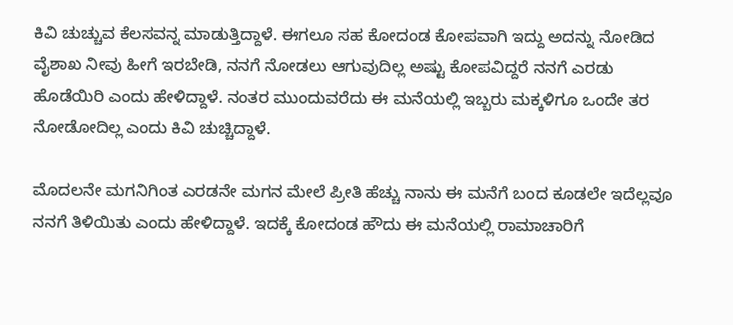ಕಿವಿ ಚುಚ್ಚುವ ಕೆಲಸವನ್ನ ಮಾಡುತ್ತಿದ್ದಾಳೆ. ಈಗಲೂ ಸಹ ಕೋದಂಡ ಕೋಪವಾಗಿ ಇದ್ದು ಅದನ್ನು ನೋಡಿದ ವೈಶಾಖ ನೀವು ಹೀಗೆ ಇರಬೇಡಿ, ನನಗೆ ನೋಡಲು ಆಗುವುದಿಲ್ಲ ಅಷ್ಟು ಕೋಪವಿದ್ದರೆ ನನಗೆ ಎರಡು ಹೊಡೆಯಿರಿ ಎಂದು ಹೇಳಿದ್ದಾಳೆ. ನಂತರ ಮುಂದುವರೆದು ಈ ಮನೆಯಲ್ಲಿ ಇಬ್ಬರು ಮಕ್ಕಳಿಗೂ ಒಂದೇ ತರ ನೋಡೋದಿಲ್ಲ ಎಂದು ಕಿವಿ ಚುಚ್ಚಿದ್ದಾಳೆ.

ಮೊದಲನೇ ಮಗನಿಗಿಂತ ಎರಡನೇ ಮಗನ ಮೇಲೆ ಪ್ರೀತಿ ಹೆಚ್ಚು ನಾನು ಈ ಮನೆಗೆ ಬಂದ ಕೂಡಲೇ ಇದೆಲ್ಲವೂ ನನಗೆ ತಿಳಿಯಿತು ಎಂದು ಹೇಳಿದ್ದಾಳೆ. ಇದಕ್ಕೆ ಕೋದಂಡ ಹೌದು ಈ ಮನೆಯಲ್ಲಿ ರಾಮಾಚಾರಿಗೆ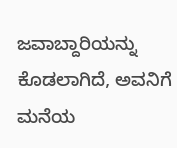ಜವಾಬ್ದಾರಿಯನ್ನು ಕೊಡಲಾಗಿದೆ, ಅವನಿಗೆ ಮನೆಯ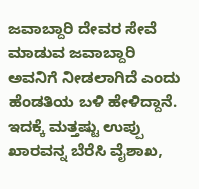ಜವಾಬ್ದಾರಿ ದೇವರ ಸೇವೆ ಮಾಡುವ ಜವಾಬ್ದಾರಿ ಅವನಿಗೆ ನೀಡಲಾಗಿದೆ ಎಂದು ಹೆಂಡತಿಯ ಬಳಿ ಹೇಳಿದ್ದಾನೆ. ಇದಕ್ಕೆ ಮತ್ತಷ್ಟು ಉಪ್ಪು ಖಾರವನ್ನ ಬೆರೆಸಿ ವೈಶಾಖ,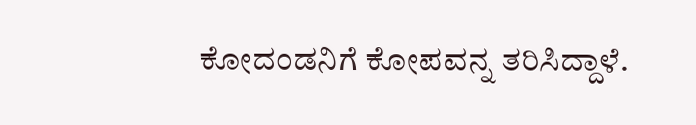ಕೋದಂಡನಿಗೆ ಕೋಪವನ್ನ ತರಿಸಿದ್ದಾಳೆ.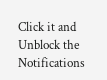Click it and Unblock the Notifications